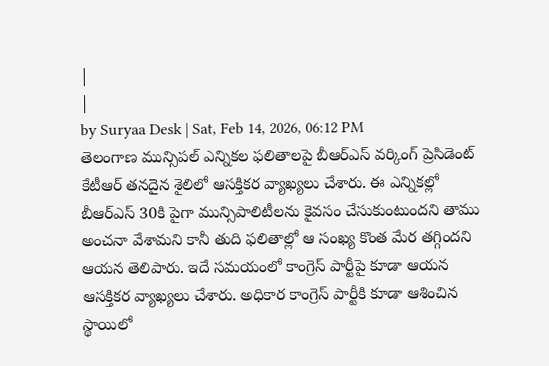|
|
by Suryaa Desk | Sat, Feb 14, 2026, 06:12 PM
తెలంగాణ మున్సిపల్ ఎన్నికల ఫలితాలపై బీఆర్ఎస్ వర్కింగ్ ప్రెసిడెంట్ కేటీఆర్ తనదైన శైలిలో ఆసక్తికర వ్యాఖ్యలు చేశారు. ఈ ఎన్నికల్లో బీఆర్ఎస్ 30కి పైగా మున్సిపాలిటీలను కైవసం చేసుకుంటుందని తాము అంచనా వేశామని కానీ తుది ఫలితాల్లో ఆ సంఖ్య కొంత మేర తగ్గిందని ఆయన తెలిపారు. ఇదే సమయంలో కాంగ్రెస్ పార్టీపై కూడా ఆయన ఆసక్తికర వ్యాఖ్యలు చేశారు. అధికార కాంగ్రెస్ పార్టీకి కూడా ఆశించిన స్థాయిలో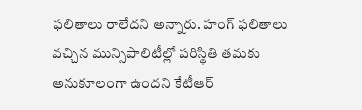ఫలితాలు రాలేదని అన్నారు. హంగ్ ఫలితాలు వచ్చిన మున్సిపాలిటీల్లో పరిస్థితి తమకు అనుకూలంగా ఉందని కేటీఆర్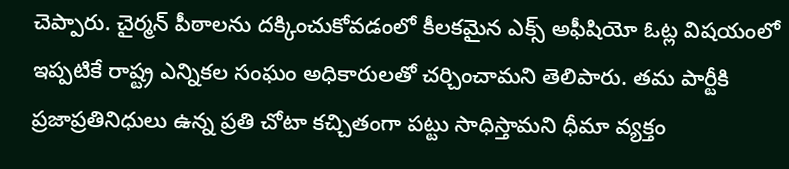చెప్పారు. చైర్మన్ పీఠాలను దక్కించుకోవడంలో కీలకమైన ఎక్స్ అఫీషియో ఓట్ల విషయంలో ఇప్పటికే రాష్ట్ర ఎన్నికల సంఘం అధికారులతో చర్చించామని తెలిపారు. తమ పార్టీకి ప్రజాప్రతినిధులు ఉన్న ప్రతి చోటా కచ్చితంగా పట్టు సాధిస్తామని ధీమా వ్యక్తం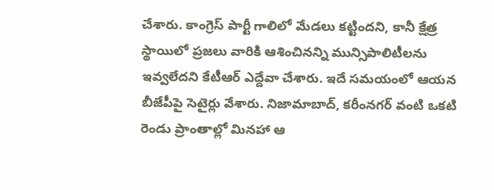చేశారు. కాంగ్రెస్ పార్టీ గాలిలో మేడలు కట్టిందని, కానీ క్షేత్ర స్థాయిలో ప్రజలు వారికి ఆశించినన్ని మున్సిపాలిటీలను ఇవ్వలేదని కేటీఆర్ ఎద్దేవా చేశారు. ఇదే సమయంలో ఆయన బీజేపీపై సెటైర్లు వేశారు. నిజామాబాద్, కరీంనగర్ వంటి ఒకటి రెండు ప్రాంతాల్లో మినహా ఆ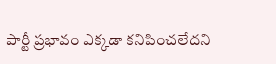పార్టీ ప్రభావం ఎక్కడా కనిపించలేదని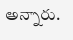అన్నారు.